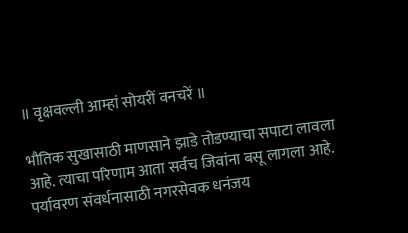॥ वृक्षवल्ली आम्हां सोयरीं वनचरें ॥

भौतिक सुखासाठी माणसाने झाडे तोडण्याचा सपाटा लावला आहे. त्याचा परिणाम आता सर्वच जिवांना बसू लागला आहे. पर्यावरण संवर्धनासाठी नगरसेवक धनंजय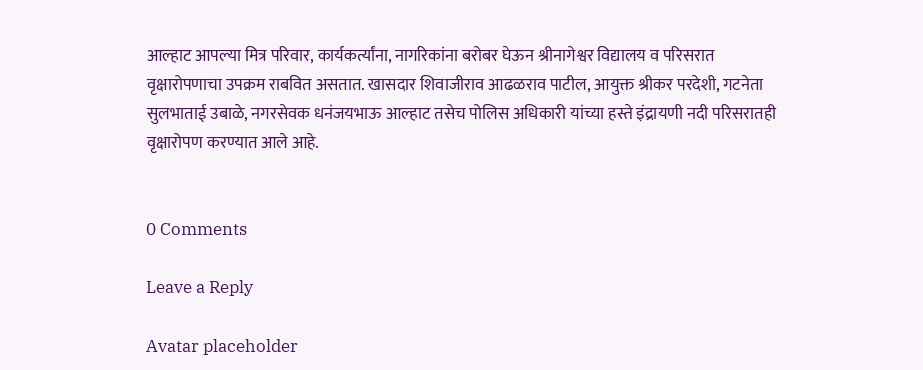आल्हाट आपल्या मित्र परिवार, कार्यकर्त्यांना, नागरिकांना बरोबर घेऊन श्रीनागेश्वर विद्यालय व परिसरात वृक्षारोपणाचा उपक्रम राबवित असतात. खासदार शिवाजीराव आढळराव पाटील, आयुक्त श्रीकर परदेशी, गटनेता सुलभाताई उबाळे, नगरसेवक धनंजयभाऊ आल्हाट तसेच पोलिस अधिकारी यांच्या हस्ते इंद्रायणी नदी परिसरातही वृक्षारोपण करण्यात आले आहे.


0 Comments

Leave a Reply

Avatar placeholder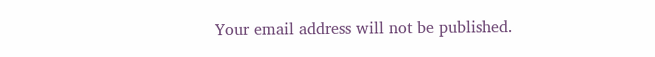Your email address will not be published.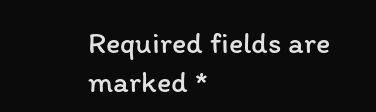Required fields are marked *